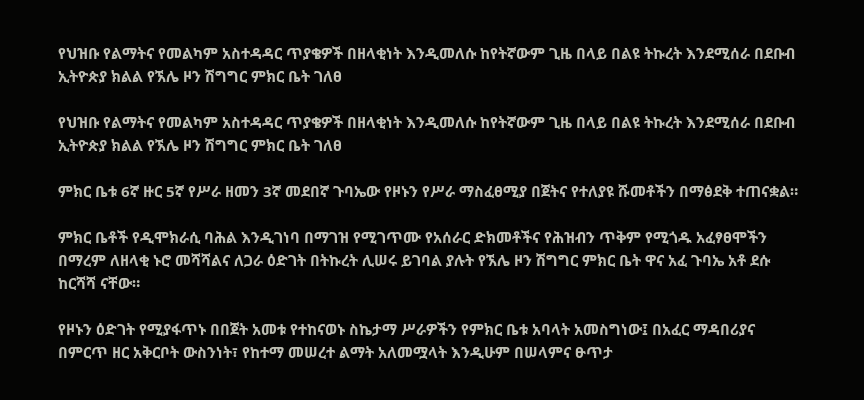የህዝቡ የልማትና የመልካም አስተዳዳር ጥያቄዎች በዘላቂነት እንዲመለሱ ከየትኛውም ጊዜ በላይ በልዩ ትኩረት እንደሚሰራ በደቡብ ኢትዮጵያ ክልል የኧሌ ዞን ሽግግር ምክር ቤት ገለፀ

የህዝቡ የልማትና የመልካም አስተዳዳር ጥያቄዎች በዘላቂነት እንዲመለሱ ከየትኛውም ጊዜ በላይ በልዩ ትኩረት እንደሚሰራ በደቡብ ኢትዮጵያ ክልል የኧሌ ዞን ሽግግር ምክር ቤት ገለፀ

ምክር ቤቱ 6ኛ ዙር 5ኛ የሥራ ዘመን 3ኛ መደበኛ ጉባኤው የዞኑን የሥራ ማስፈፀሚያ በጀትና የተለያዩ ሹመቶችን በማፅደቅ ተጠናቋል።

ምክር ቤቶች የዲሞክራሲ ባሕል እንዲገነባ በማገዝ የሚገጥሙ የአሰራር ድክመቶችና የሕዝብን ጥቅም የሚጎዱ አፈፃፀሞችን በማረም ለዘላቂ ኑሮ መሻሻልና ለጋራ ዕድገት በትኩረት ሊሠሩ ይገባል ያሉት የኧሌ ዞን ሽግግር ምክር ቤት ዋና አፈ ጉባኤ አቶ ደሱ ከርሻሻ ናቸው።

የዞኑን ዕድገት የሚያፋጥኑ በበጀት አመቱ የተከናወኑ ስኬታማ ሥራዎችን የምክር ቤቱ አባላት አመስግነው፤ በአፈር ማዳበሪያና በምርጥ ዘር አቅርቦት ውስንነት፣ የከተማ መሠረተ ልማት አለመሟላት እንዲሁም በሠላምና ፁጥታ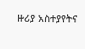ዙሪያ አስተያየትና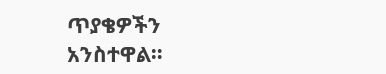ጥያቄዎችን አንስተዋል።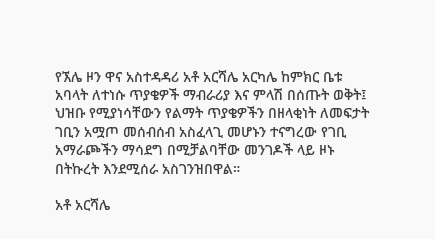የኧሌ ዞን ዋና አስተዳዳሪ አቶ አርሻሌ አርካሌ ከምክር ቤቱ አባላት ለተነሱ ጥያቄዎች ማብራሪያ እና ምላሽ በሰጡት ወቅት፤ ህዝቡ የሚያነሳቸውን የልማት ጥያቄዎችን በዘላቂነት ለመፍታት ገቢን አሟጦ መሰብሰብ አስፈላጊ መሆኑን ተናግረው የገቢ አማራጮችን ማሳደግ በሚቻልባቸው መንገዶች ላይ ዞኑ በትኩረት እንደሚሰራ አስገንዝበዋል።

አቶ አርሻሌ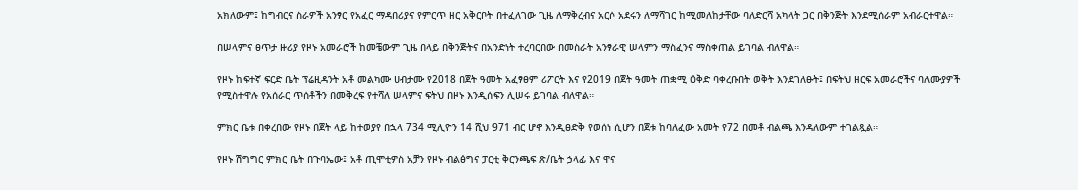አክለውም፤ ከግብርና ስራዎች አንፃር የአፈር ማዳበሪያና የምርጥ ዘር አቅርቦት በተፈለገው ጊዜ ለማቅረብና አርሶ አደሩን ለማሻገር ከሚመለከታቸው ባለድርሻ አካላት ጋር በቅንጅት እንደሚሰራም አብራርተዋል።

በሠላምና ፀጥታ ዙሪያ የዞኑ አመራሮች ከመቼውም ጊዜ በላይ በቅንጅትና በአንድነት ተረባርበው በመስራት አንፃራዊ ሠላምን ማስፈንና ማስቀጠል ይገባል ብለዋል።

የዞኑ ከፍተኛ ፍርድ ቤት ፕሬዚዳንት አቶ መልካሙ ሀብታሙ የ2018 በጀት ዓመት አፈፃፀም ሪፖርት እና የ2019 በጀት ዓመት ጠቋሚ ዕቅድ ባቀረቡበት ወቅት እንደገለፁት፤ በፍትህ ዘርፍ አመራሮችና ባለሙያዎች የሚስተዋሉ የአሰራር ጥሰቶችን በመቅረፍ የተሻለ ሠላምና ፍትህ በዞኑ እንዲሰፍን ሊሠሩ ይገባል ብለዋል።

ምክር ቤቱ በቀረበው የዞኑ በጀት ላይ ከተወያየ በኋላ 734 ሚሊዮን 14 ሺህ 971 ብር ሆኖ እንዲፀድቅ የወሰነ ሲሆን በጀቱ ከባለፈው አመት የ72 በመቶ ብልጫ እንዳለውም ተገልጿል።

የዞኑ ሽግግር ምክር ቤት በጉባኤው፤ አቶ ጢሞቲዎስ አቻን የዞኑ ብልፅግና ፓርቲ ቅርንጫፍ ጽ/ቤት ኃላፊ እና ዋና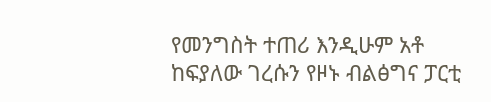የመንግስት ተጠሪ እንዲሁም አቶ ከፍያለው ገረሱን የዞኑ ብልፅግና ፓርቲ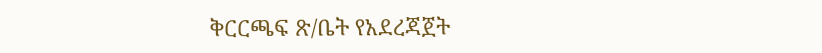ቅርርጫፍ ጽ/ቤት የአደረጃጀት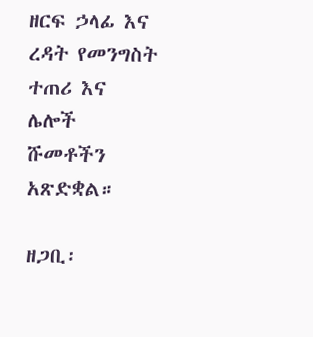ዘርፍ ኃላፊ እና ረዳት የመንግስት ተጠሪ እና ሌሎች ሹመቶችን አጽድቋል።

ዘጋቢ፡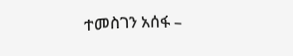ተመስገን አሰፋ –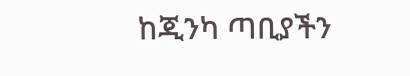ከጂንካ ጣቢያችን